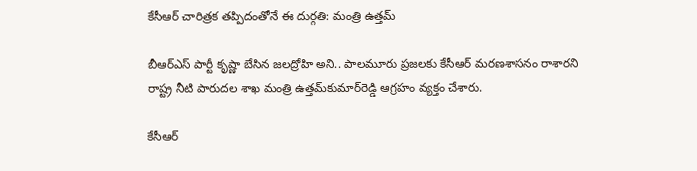కేసీఆర్ చారిత్రక తప్పిదంతోనే ఈ దుర్గతి: మంత్రి ఉత్తమ్‌

బీఆర్ఎస్ పార్టీ కృష్ణా బేసిన జలద్రోహి అని.. పాలమూరు ప్రజలకు కేసీఆర్ మరణశాసనం రాశారని రాష్ట్ర నీటి పారుదల శాఖ మంత్రి ఉత్తమ్‌కుమార్‌రెడ్డి ఆగ్రహం వ్యక్తం చేశారు.

కేసీఆర్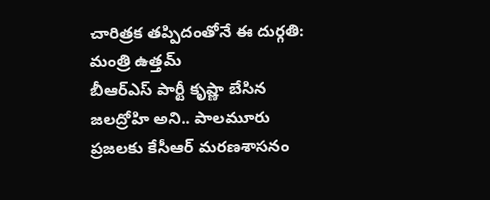చారిత్రక తప్పిదంతోనే ఈ దుర్గతి: మంత్రి ఉత్తమ్‌
బీఆర్ఎస్ పార్టీ కృష్ణా బేసిన జలద్రోహి అని.. పాలమూరు ప్రజలకు కేసీఆర్ మరణశాసనం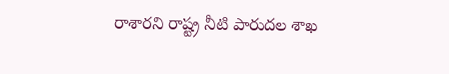రాశారని రాష్ట్ర నీటి పారుదల శాఖ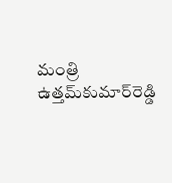మంత్రి ఉత్తమ్‌కుమార్‌రెడ్డి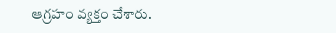ఆగ్రహం వ్యక్తం చేశారు.